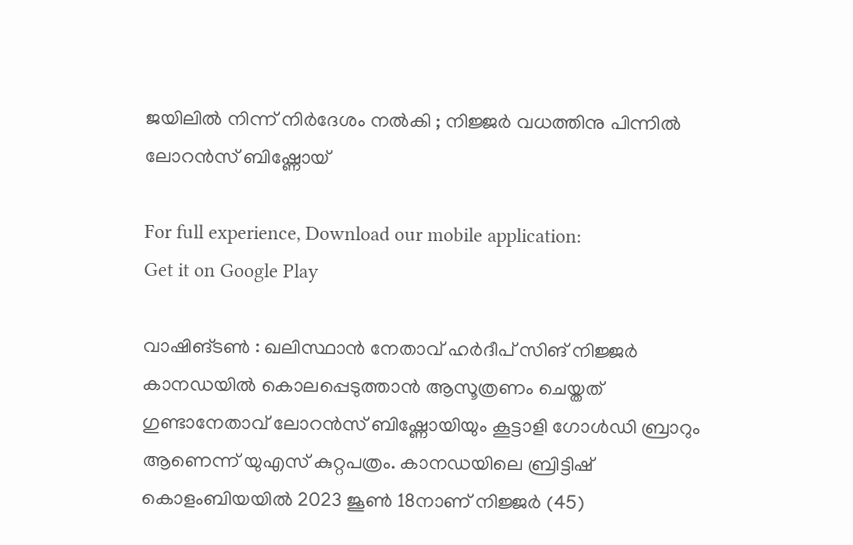ജയിലിൽ നിന്ന് നിർദേശം നൽകി ; നിജ്ജർ വധത്തിനു പിന്നിൽ ലോറൻസ് ബിഷ്ണോയ്

For full experience, Download our mobile application:
Get it on Google Play

വാഷിങ്ടൺ : ഖലിസ്ഥാൻ നേതാവ് ഹർദീപ് സിങ് നിജ്ജർ കാനഡയിൽ കൊലപ്പെടുത്താൻ ആസൂത്രണം ചെയ്തത് ഗുണ്ടാനേതാവ് ലോറൻസ് ബിഷ്ണോയിയും കൂട്ടാളി ഗോൾഡി ബ്രാറും ആണെന്ന് യുഎസ് കുറ്റപത്രം. കാനഡയിലെ ബ്രിട്ടിഷ് കൊളംബിയയിൽ 2023 ജൂൺ 18നാണ് നിജ്ജർ (45)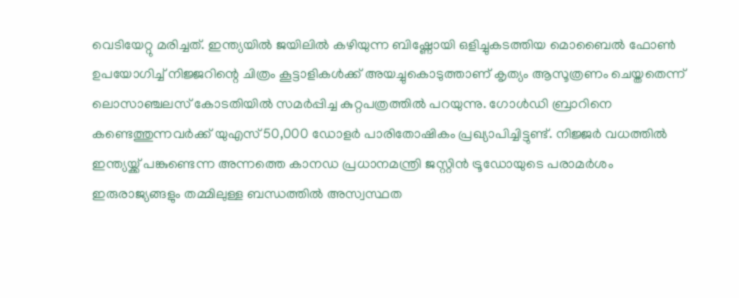വെടിയേറ്റു മരിച്ചത്. ഇന്ത്യയിൽ ജയിലിൽ കഴിയുന്ന ബിഷ്ണോയി ഒളിച്ചുകടത്തിയ മൊബൈൽ ഫോൺ ഉപയോഗിച്ച് നിജ്ജറിന്റെ ചിത്രം കൂട്ടാളികൾക്ക് അയച്ചുകൊടുത്താണ് കൃത്യം ആസൂത്രണം ചെയ്തതെന്ന് ലൊസാഞ്ചലസ് കോടതിയിൽ സമർപ്പിച്ച കുറ്റപത്രത്തിൽ പറയുന്നു. ഗോൾഡി ബ്രാറിനെ കണ്ടെത്തുന്നവർക്ക് യുഎസ് 50,000 ഡോളർ പാരിതോഷികം പ്രഖ്യാപിച്ചിട്ടുണ്ട്. നിജ്ജർ വധത്തിൽ ഇന്ത്യയ്ക്ക് പങ്കുണ്ടെന്ന അന്നത്തെ കാനഡ പ്രധാനമന്ത്രി ജസ്റ്റിൻ ട്രൂഡോയുടെ പരാമർശം ഇരുരാജ്യങ്ങളും തമ്മിലുള്ള ബന്ധത്തിൽ അസ്വസ്ഥത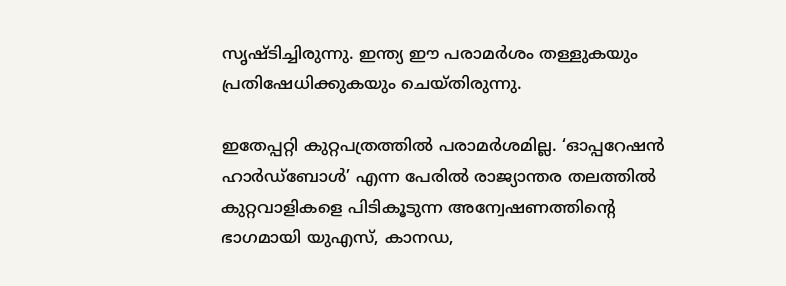സൃഷ്ടിച്ചിരുന്നു. ഇന്ത്യ ഈ പരാമർശം തള്ളുകയും പ്രതിഷേധിക്കുകയും ചെയ്തിരുന്നു.

ഇതേപ്പറ്റി കുറ്റപത്രത്തിൽ പരാമർശമില്ല. ‘ഓപ്പറേഷൻ ഹാർഡ്ബോൾ’ എന്ന പേരിൽ രാജ്യാന്തര തലത്തിൽ കുറ്റവാളികളെ പിടികൂടുന്ന അന്വേഷണത്തിന്റെ ഭാഗമായി യുഎസ്, കാനഡ,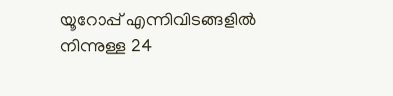യൂറോപ്പ് എന്നിവിടങ്ങളിൽ നിന്നുള്ള 24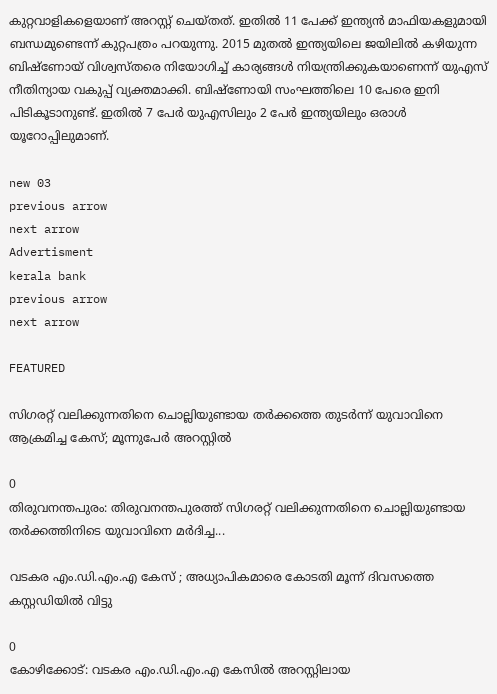കുറ്റവാളികളെയാണ് അറസ്റ്റ് ചെയ്തത്. ഇതിൽ 11 പേക്ക് ഇന്ത്യൻ മാഫിയകളുമായി ബന്ധമുണ്ടെന്ന് കുറ്റപത്രം പറയുന്നു. 2015 മുതൽ ഇന്ത്യയില‌െ ജയിലിൽ കഴിയുന്ന ബിഷ്ണോയ് വിശ്വസ്തരെ നിയോഗിച്ച് കാര്യങ്ങൾ നിയന്ത്രിക്കുകയാണെന്ന് യുഎസ് നീതിന്യായ വകുപ്പ് വ്യക്തമാക്കി. ബിഷ്ണോയി സംഘത്തിലെ 10 പേരെ ഇനി പിടികൂടാനുണ്ട്. ഇതിൽ 7 പേർ യുഎസിലും 2 പേർ ഇന്ത്യയിലും ഒരാൾ യൂറോപ്പിലുമാണ്.

new 03
previous arrow
next arrow
Advertisment
kerala bank
previous arrow
next arrow

FEATURED

സിഗരറ്റ് വലിക്കുന്നതിനെ ചൊല്ലിയുണ്ടായ തർക്കത്തെ തുടർന്ന് യുവാവിനെ ആക്രമിച്ച കേസ്; മൂന്നുപേർ അറസ്റ്റിൽ

0
തിരുവനന്തപുരം: തിരുവനന്തപുരത്ത് സിഗരറ്റ് വലിക്കുന്നതിനെ ചൊല്ലിയുണ്ടായ തർക്കത്തിനിടെ യുവാവിനെ മർദിച്ച...

വടകര എം.ഡി.എം.എ കേസ് ; അധ്യാപികമാരെ കോടതി മൂന്ന് ദിവസത്തെ കസ്റ്റഡിയിൽ വിട്ടു

0
കോഴിക്കോട്: വടകര എം.ഡി.എം.എ കേസിൽ അറസ്റ്റിലായ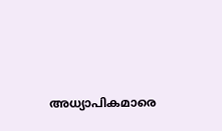അധ്യാപികമാരെ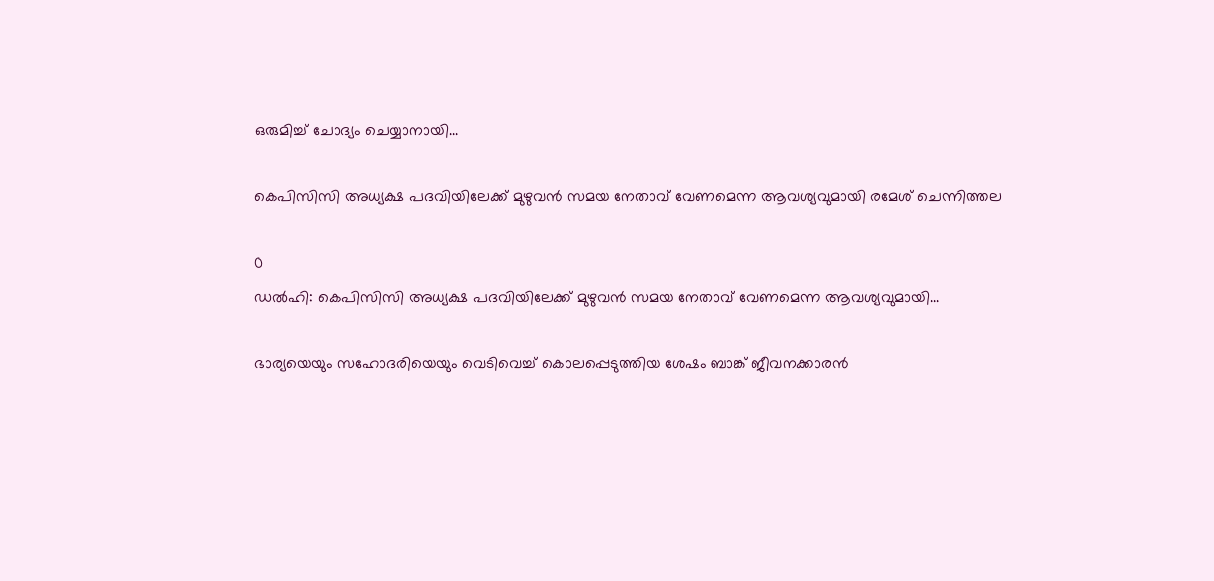ഒരുമിച്ച്‌ ചോദ്യം ചെയ്യാനായി...

കെപിസിസി അധ്യക്ഷ പദവിയിലേക്ക് മുഴുവൻ സമയ നേതാവ് വേണമെന്ന ആവശ്യവുമായി രമേശ് ചെന്നിത്തല

0
ഡൽഹി: കെപിസിസി അധ്യക്ഷ പദവിയിലേക്ക് മുഴുവൻ സമയ നേതാവ് വേണമെന്ന ആവശ്യവുമായി...

ഭാര്യയെയും സഹോദരിയെയും വെടിവെച്ച് കൊലപ്പെടുത്തിയ ശേഷം ബാങ്ക് ജീവനക്കാരൻ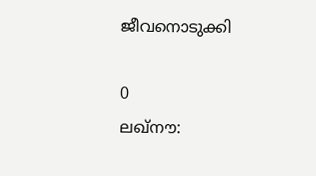ജീവനൊടുക്കി

0
ലഖ്നൗ: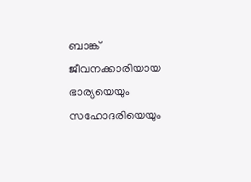ബാങ്ക് ജീവനക്കാരിയായ ഭാര്യയെയും സഹോദരിയെയും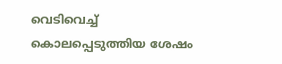വെടിവെച്ച് കൊലപ്പെടുത്തിയ ശേഷം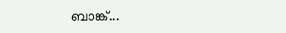ബാങ്ക്...